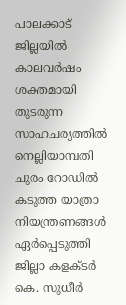പാലക്കാട് ജില്ലയിൽ കാലവർഷം ശക്തമായി തുടരുന്ന സാഹചര്യത്തിൽ നെല്ലിയാമ്പതി ചുരം റോഡിൽ കടുത്ത യാത്രാ നിയന്ത്രണങ്ങൾ ഏർപ്പെടുത്തി ജില്ലാ കളക്ടർ കെ. സുധീർ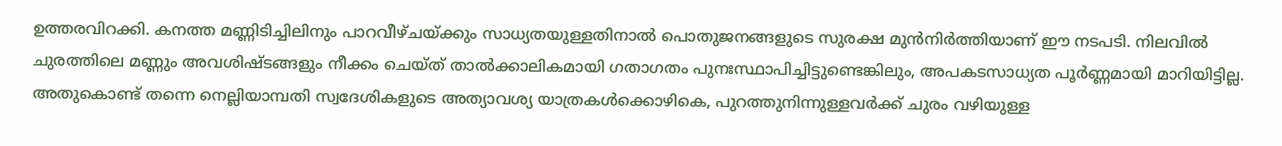ഉത്തരവിറക്കി. കനത്ത മണ്ണിടിച്ചിലിനും പാറവീഴ്ചയ്ക്കും സാധ്യതയുള്ളതിനാൽ പൊതുജനങ്ങളുടെ സുരക്ഷ മുൻനിർത്തിയാണ് ഈ നടപടി. നിലവിൽ ചുരത്തിലെ മണ്ണും അവശിഷ്ടങ്ങളും നീക്കം ചെയ്ത് താൽക്കാലികമായി ഗതാഗതം പുനഃസ്ഥാപിച്ചിട്ടുണ്ടെങ്കിലും, അപകടസാധ്യത പൂർണ്ണമായി മാറിയിട്ടില്ല. അതുകൊണ്ട് തന്നെ നെല്ലിയാമ്പതി സ്വദേശികളുടെ അത്യാവശ്യ യാത്രകൾക്കൊഴികെ, പുറത്തുനിന്നുള്ളവർക്ക് ചുരം വഴിയുള്ള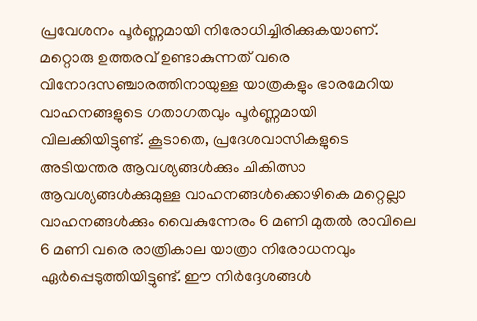പ്രവേശനം പൂർണ്ണമായി നിരോധിച്ചിരിക്കുകയാണ്.
മറ്റൊരു ഉത്തരവ് ഉണ്ടാകുന്നത് വരെ വിനോദസഞ്ചാരത്തിനായുള്ള യാത്രകളും ഭാരമേറിയ വാഹനങ്ങളുടെ ഗതാഗതവും പൂർണ്ണമായി വിലക്കിയിട്ടുണ്ട്. കൂടാതെ, പ്രദേശവാസികളുടെ അടിയന്തര ആവശ്യങ്ങൾക്കും ചികിത്സാ ആവശ്യങ്ങൾക്കുമുള്ള വാഹനങ്ങൾക്കൊഴികെ മറ്റെല്ലാ വാഹനങ്ങൾക്കും വൈകുന്നേരം 6 മണി മുതൽ രാവിലെ 6 മണി വരെ രാത്രികാല യാത്രാ നിരോധനവും ഏർപ്പെടുത്തിയിട്ടുണ്ട്. ഈ നിർദ്ദേശങ്ങൾ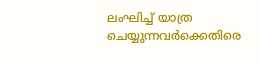ലംഘിച്ച് യാത്ര ചെയ്യുന്നവർക്കെതിരെ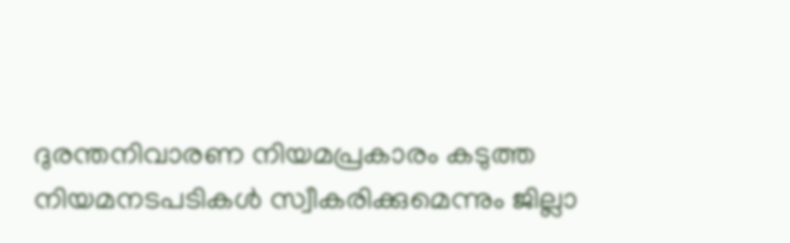ദുരന്തനിവാരണ നിയമപ്രകാരം കടുത്ത നിയമനടപടികൾ സ്വീകരിക്കുമെന്നും ജില്ലാ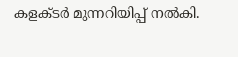കളക്ടർ മുന്നറിയിപ്പ് നൽകി.